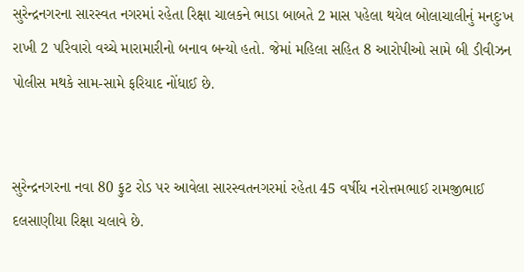સુરેન્દ્રનગરના સારસ્વત નગરમાં રહેતા રિક્ષા ચાલકને ભાડા બાબતે 2 માસ પહેલા થયેલ બોલાચાલીનું મનદુઃખ રાખી 2 પરિવારો વચ્ચે મારામારીનો બનાવ બન્યો હતો. જેમાં મહિલા સહિત 8 આરોપીઓ સામે બી ડીવીઝન પોલીસ મથકે સામ-સામે ફરિયાદ નોંધાઈ છે.


સુરેન્દ્રનગરના નવા 80 ફુટ રોડ પર આવેલા સારસ્વતનગરમાં રહેતા 45 વર્ષીય નરોત્તમભાઈ રામજીભાઈ દલસાણીયા રિક્ષા ચલાવે છે.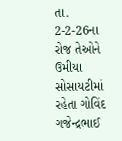તા. 2-2-26ના રોજ તેઓને ઉમીયા સોસાયટીમાં રહેતા ગોવિંદ ગજેન્દ્રભાઈ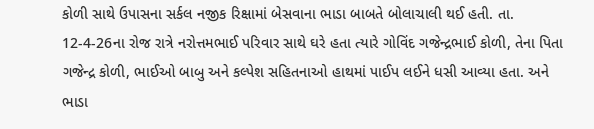કોળી સાથે ઉપાસના સર્કલ નજીક રિક્ષામાં બેસવાના ભાડા બાબતે બોલાચાલી થઈ હતી. તા. 12-4-26ના રોજ રાત્રે નરોત્તમભાઈ પરિવાર સાથે ઘરે હતા ત્યારે ગોવિંદ ગજેન્દ્રભાઈ કોળી, તેના પિતા ગજેન્દ્ર કોળી, ભાઈઓ બાબુ અને કલ્પેશ સહિતનાઓ હાથમાં પાઈપ લઈને ધસી આવ્યા હતા. અને ભાડા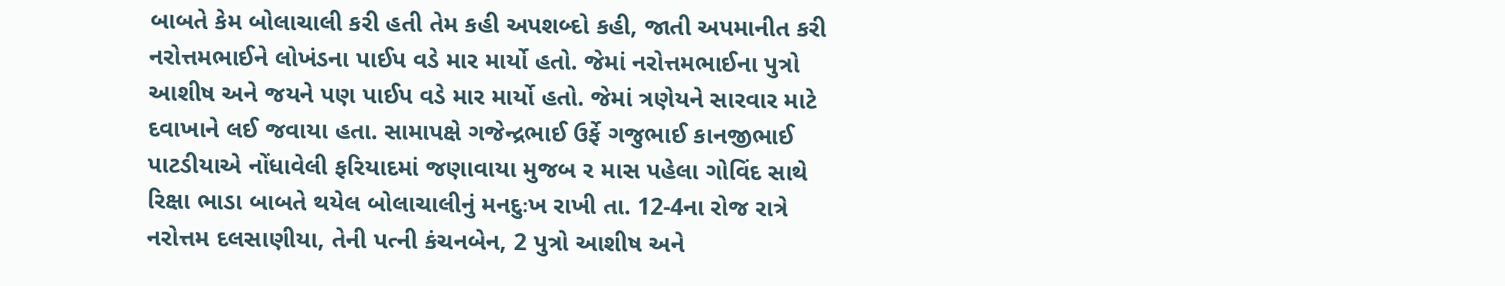બાબતે કેમ બોલાચાલી કરી હતી તેમ કહી અપશબ્દો કહી, જાતી અપમાનીત કરી નરોત્તમભાઈને લોખંડના પાઈપ વડે માર માર્યો હતો. જેમાં નરોત્તમભાઈના પુત્રો આશીષ અને જયને પણ પાઈપ વડે માર માર્યો હતો. જેમાં ત્રણેયને સારવાર માટે દવાખાને લઈ જવાયા હતા. સામાપક્ષે ગજેન્દ્રભાઈ ઉર્ફે ગજુભાઈ કાનજીભાઈ પાટડીયાએ નોંધાવેલી ફરિયાદમાં જણાવાયા મુજબ ર માસ પહેલા ગોવિંદ સાથે રિક્ષા ભાડા બાબતે થયેલ બોલાચાલીનું મનદુઃખ રાખી તા. 12-4ના રોજ રાત્રે નરોત્તમ દલસાણીયા, તેની પત્ની કંચનબેન, 2 પુત્રો આશીષ અને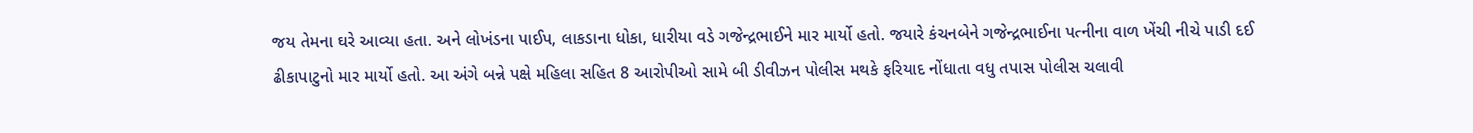જય તેમના ઘરે આવ્યા હતા. અને લોખંડના પાઈપ, લાકડાના ધોકા, ધારીયા વડે ગજેન્દ્રભાઈને માર માર્યો હતો. જયારે કંચનબેને ગજેન્દ્રભાઈના પત્નીના વાળ ખેંચી નીચે પાડી દઈ ઢીકાપાટુનો માર માર્યો હતો. આ અંગે બન્ને પક્ષે મહિલા સહિત 8 આરોપીઓ સામે બી ડીવીઝન પોલીસ મથકે ફરિયાદ નોંધાતા વધુ તપાસ પોલીસ ચલાવી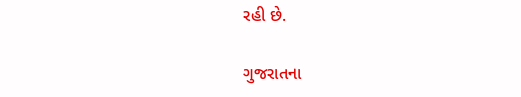રહી છે.

ગુજરાતના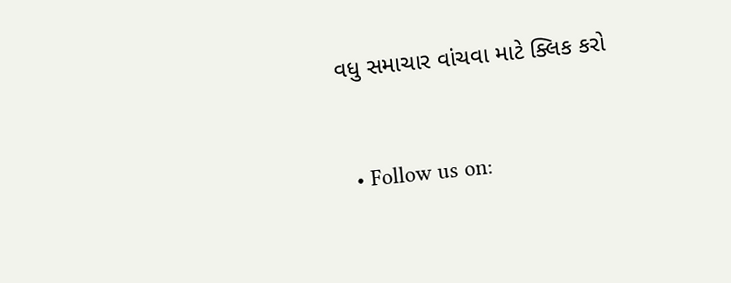વધુ સમાચાર વાંચવા માટે ક્લિક કરો


  • Follow us on: